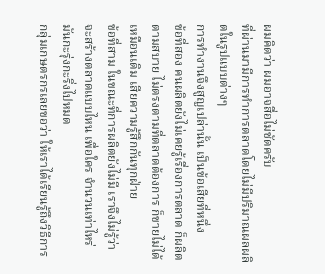ผมคิดว่า ผมอาจสื่อไม่ชัดครับ
ที่ผ่านมามีการทำการตลาดโดยไม่มีปริมาณผลผลิตในรูปแบบต่างๆ
การทำงานจึงสูญเปล่านั้น เป็นข้อเสียที่หนึ่ง
ข้อที่สอง คนผลิตยังไม่เคยรู้เรื่องการตลาด ก็ผลิตตามสบาย ไม่ตรงตามที่ตลาดต้องการ ก็ขายไม่ได้เหมือนเดิม เสียความรู้สึกกันทุกฝ่าย
ข้อที่สาม ในขณะที่การผลิตยังไม่มี เราจึงไม่รู้ว่า จะสร้างตลาดแบบไหน เพื่อใคร จำนวนเท่าไหร่ มันกะรุ่งกะริ่งไปหมด
กลุ่มเกษตรกรเลยขอว่า ให้เราได้เรียนรู้ถึงวิธีการ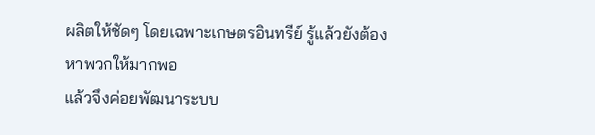ผลิตให้ชัดๆ โดยเฉพาะเกษตรอินทรีย์ รู้แล้วยังต้องหาพวกให้มากพอ
แล้วจึงค่อยพัฒนาระบบ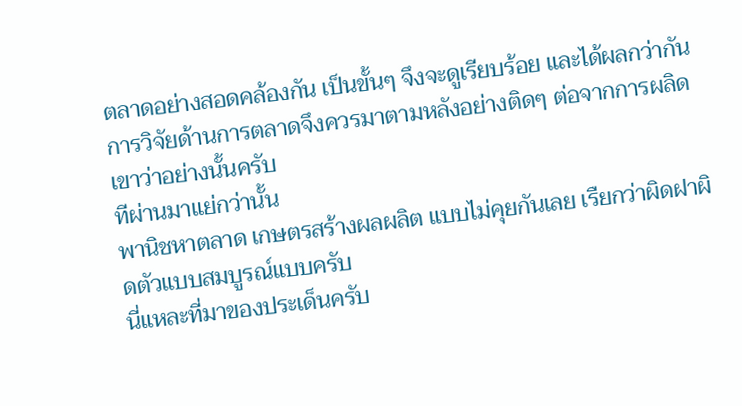ตลาดอย่างสอดคล้องกัน เป็นขั้นๆ จึงจะดูเรียบร้อย และได้ผลกว่ากัน
การวิจัยด้านการตลาดจึงควรมาตามหลังอย่างติดๆ ต่อจากการผลิด
เขาว่าอย่างนั้นครับ
ทีผ่านมาแย่กว่านั้น
พานิชหาตลาด เกษตรสร้างผลผลิต แบบไม่คุยกันเลย เรืยกว่าผิดฝาผิดตัวแบบสมบูรณ์แบบครับ
นี่แหละที่มาของประเด็นครับ